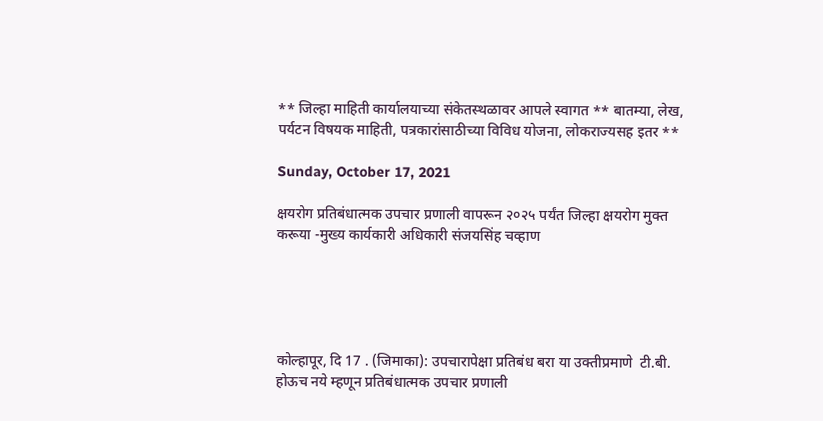** जिल्हा माहिती कार्यालयाच्या संकेतस्थळावर आपले स्वागत ** बातम्या, लेख, पर्यटन विषयक माहिती, पत्रकारांसाठीच्या विविध योजना, लोकराज्यसह इतर **

Sunday, October 17, 2021

क्षयरोग प्रतिबंधात्मक उपचार प्रणाली वापरून २०२५ पर्यंत जिल्हा क्षयरोग मुक्त करूया -मुख्य कार्यकारी अधिकारी संजयसिंह चव्हाण





कोल्हापूर, दि 17 . (जिमाका): उपचारापेक्षा प्रतिबंध बरा या उक्तीप्रमाणे  टी.बी. होऊच नये म्हणून प्रतिबंधात्मक उपचार प्रणाली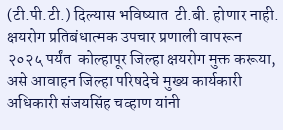(टी.पी.टी.) दिल्यास भविष्यात  टी.बी. होणार नाही. क्षयरोग प्रतिबंधात्मक उपचार प्रणाली वापरून २०२५ पर्यंत  कोल्हापूर जिल्हा क्षयरोग मुक्त करूया, असे आवाहन जिल्हा परिषदेचे मुख्य कार्यकारी अधिकारी संजयसिंह चव्हाण यांनी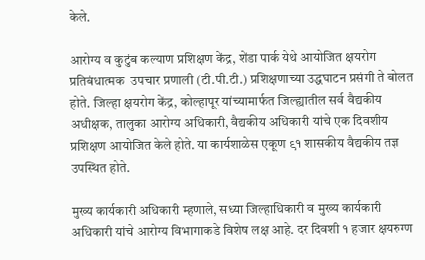केले.

आरोग्य व कुटुंब कल्याण प्रशिक्षण केंद्र, शेंडा पार्क येथे आयोजित क्षयरोग प्रतिबंधात्मक  उपचार प्रणाली (टी.पी.टी.) प्रशिक्षणाच्या उद्धघाटन प्रसंगी ते बोलत होते. जिल्हा क्षयरोग केंद्र, कोल्हापूर यांच्यामार्फत जिल्ह्यातील सर्व वैद्यकीय अधीक्षक, तालुका आरोग्य अधिकारी, वैद्यकीय अधिकारी यांचे एक दिवशीय प्रशिक्षण आयोजित केले होते. या कार्यशाळेस एकूण ९१ शासकीय वैद्यकीय तज्ञ उपस्थित होते.

मुख्य कार्यकारी अधिकारी म्हणाले, सध्या जिल्हाधिकारी व मुख्य कार्यकारी अधिकारी यांचे आरोग्य विभागाकडे विशेष लक्ष आहे. दर दिवशी १ हजार क्षयरुग्ण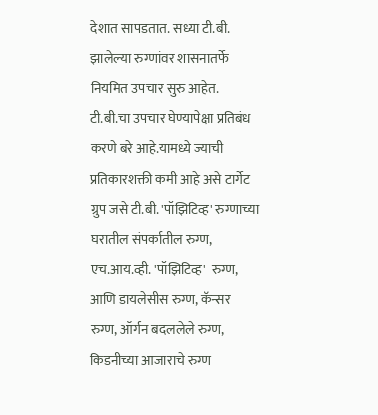देशात सापडतात. सध्या टी.बी. झालेल्या रुग्णांवर शासनातर्फे नियमित उपचार सुरु आहेत. टी.बी.चा उपचार घेण्यापेक्षा प्रतिबंध करणे बरे आहे.यामध्ये ज्याची प्रतिकारशक्ती कमी आहे असे टार्गेट ग्रुप जसे टी.बी. 'पॉझिटिव्ह' रुग्णाच्या घरातील संपर्कातील रुग्ण, एच.आय.व्ही. 'पॉझिटिव्ह'  रुग्ण,  आणि डायलेसीस रुग्ण, कॅन्सर रुग्ण, ऑर्गन बदललेले रुग्ण, किडनीच्या आजाराचे रुग्ण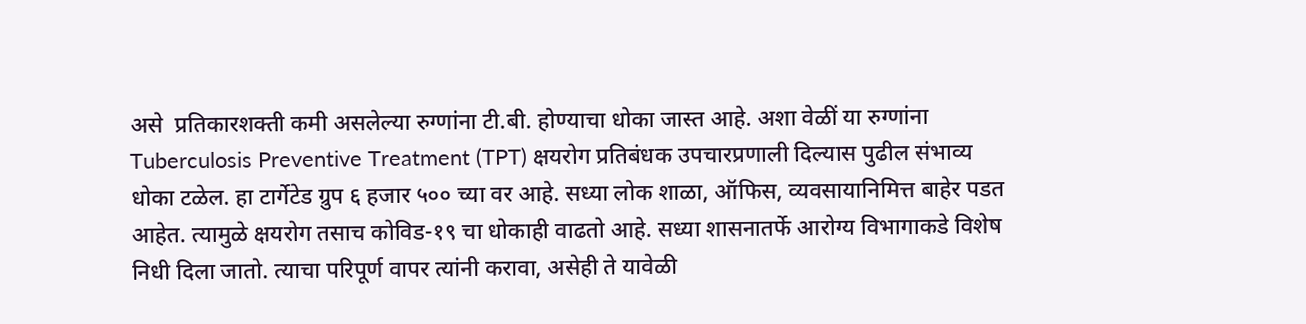असे  प्रतिकारशक्ती कमी असलेल्या रुग्णांना टी.बी. होण्याचा धोका जास्त आहे. अशा वेळीं या रुग्णांना Tuberculosis Preventive Treatment (TPT) क्षयरोग प्रतिबंधक उपचारप्रणाली दिल्यास पुढील संभाव्य धोका टळेल. हा टार्गेटेड ग्रुप ६ हजार ५०० च्या वर आहे. सध्या लोक शाळा, ऑफिस, व्यवसायानिमित्त बाहेर पडत आहेत. त्यामुळे क्षयरोग तसाच कोविड-१९ चा धोकाही वाढतो आहे. सध्या शासनातर्फे आरोग्य विभागाकडे विशेष निधी दिला जातो. त्याचा परिपूर्ण वापर त्यांनी करावा, असेही ते यावेळी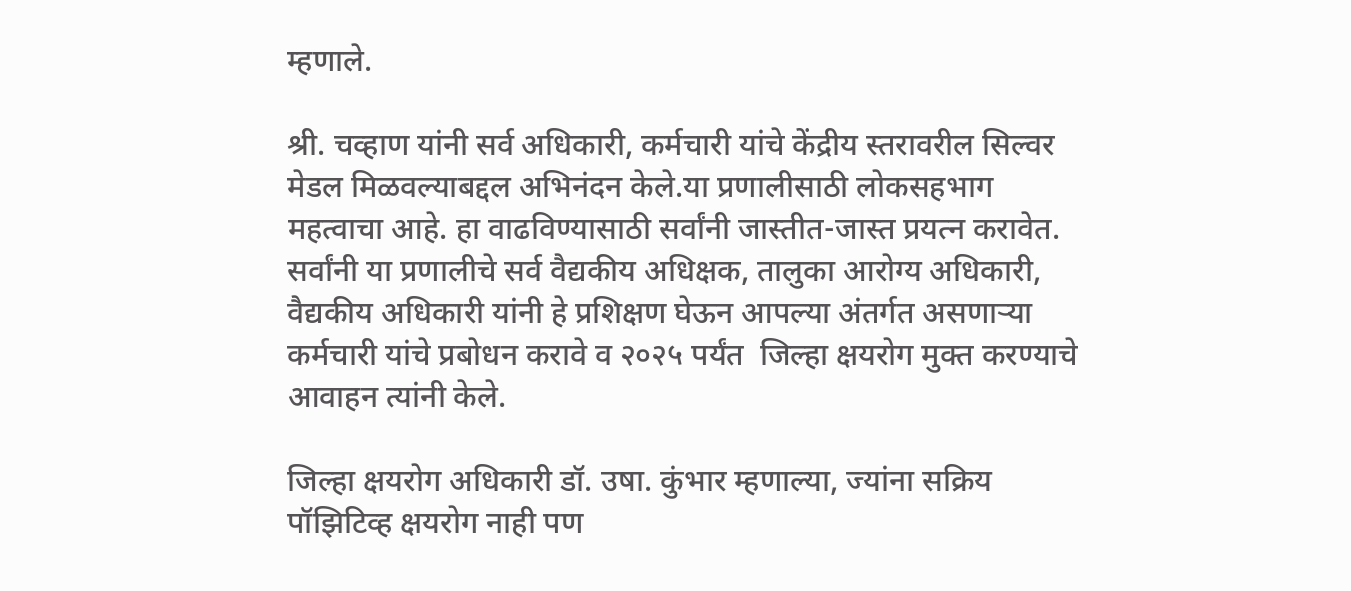म्हणाले.

श्री. चव्हाण यांनी सर्व अधिकारी, कर्मचारी यांचे केंद्रीय स्तरावरील सिल्वर मेडल मिळवल्याबद्दल अभिनंदन केले.या प्रणालीसाठी लोकसहभाग महत्वाचा आहे. हा वाढविण्यासाठी सर्वांनी जास्तीत-जास्त प्रयत्न करावेत. सर्वांनी या प्रणालीचे सर्व वैद्यकीय अधिक्षक, तालुका आरोग्य अधिकारी, वैद्यकीय अधिकारी यांनी हे प्रशिक्षण घेऊन आपल्या अंतर्गत असणाऱ्या कर्मचारी यांचे प्रबोधन करावे व २०२५ पर्यंत  जिल्हा क्षयरोग मुक्त करण्याचे आवाहन त्यांनी केले.

जिल्हा क्षयरोग अधिकारी डॉ. उषा. कुंभार म्हणाल्या, ज्यांना सक्रिय पॉझिटिव्ह क्षयरोग नाही पण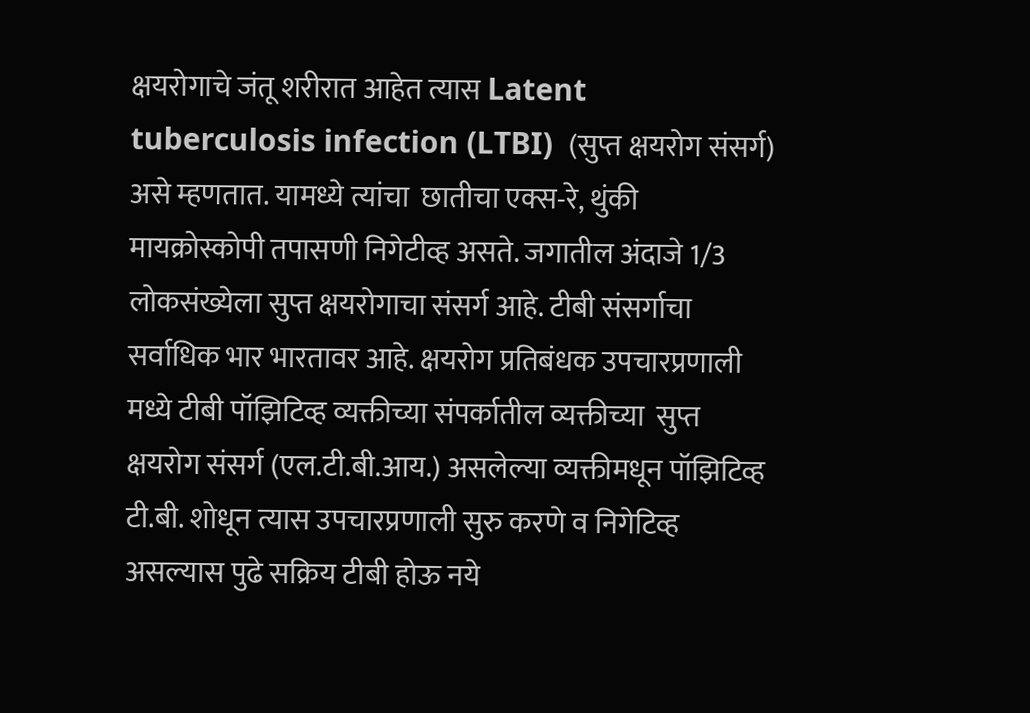क्षयरोगाचे जंतू शरीरात आहेत त्यास Latent tuberculosis infection (LTBI)  (सुप्त क्षयरोग संसर्ग) असे म्हणतात. यामध्ये त्यांचा  छातीचा एक्स-रे, थुंकी मायक्रोस्कोपी तपासणी निगेटीव्ह असते. जगातील अंदाजे 1/3 लोकसंख्येला सुप्त क्षयरोगाचा संसर्ग आहे. टीबी संसर्गाचा सर्वाधिक भार भारतावर आहे. क्षयरोग प्रतिबंधक उपचारप्रणाली मध्ये टीबी पॉझिटिव्ह व्यक्तीच्या संपर्कातील व्यक्तीच्या  सुप्त क्षयरोग संसर्ग (एल.टी.बी.आय.) असलेल्या व्यक्तीमधून पॉझिटिव्ह टी.बी. शोधून त्यास उपचारप्रणाली सुरु करणे व निगेटिव्ह असल्यास पुढे सक्रिय टीबी होऊ नये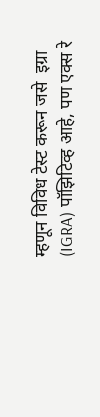म्हणून विविध टेस्ट करून जसे  इग्रा (IGRA) पॉझिटिव्ह आहे, पण एक्स रे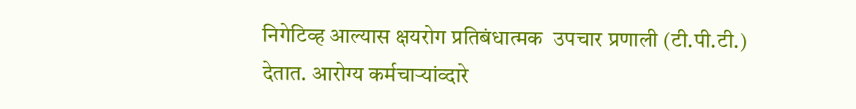निगेटिव्ह आल्यास क्षयरोग प्रतिबंधात्मक  उपचार प्रणाली (टी.पी.टी.) देतात. आरोग्य कर्मचाऱ्यांव्दारे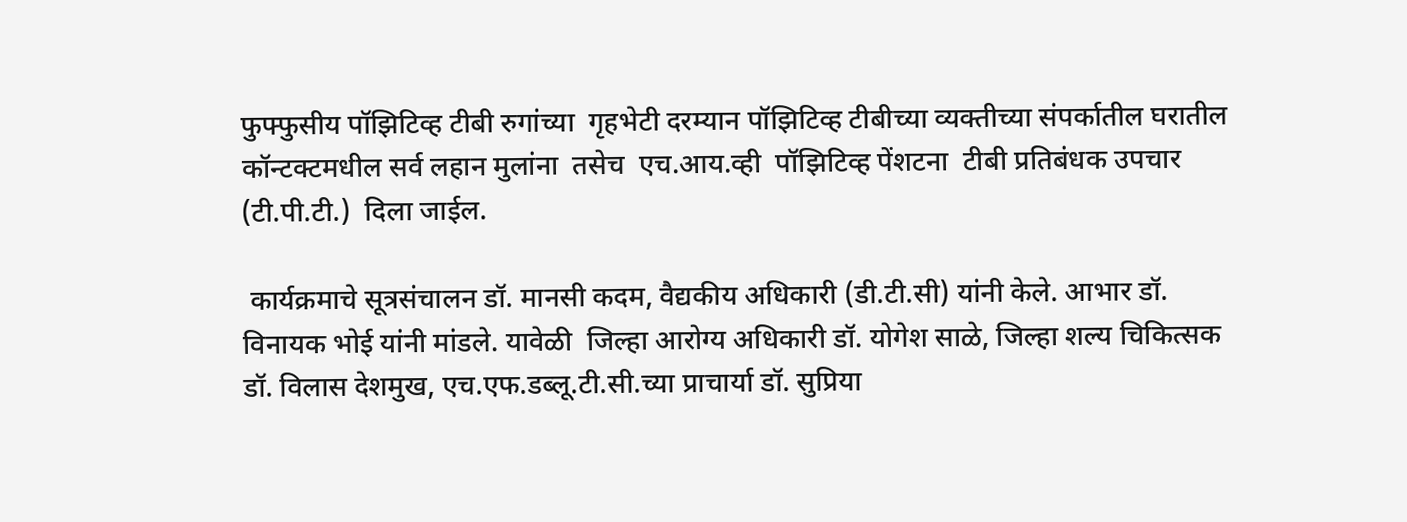फुफ्फुसीय पॉझिटिव्ह टीबी रुगांच्या  गृहभेटी दरम्यान पॉझिटिव्ह टीबीच्या व्यक्तीच्या संपर्कातील घरातील कॉन्टक्टमधील सर्व लहान मुलांना  तसेच  एच.आय.व्ही  पॉझिटिव्ह पेंशटना  टीबी प्रतिबंधक उपचार  (टी.पी.टी.)  दिला जाईल.

 कार्यक्रमाचे सूत्रसंचालन डॉ. मानसी कदम, वैद्यकीय अधिकारी (डी.टी.सी) यांनी केले. आभार डॉ. विनायक भोई यांनी मांडले. यावेळी  जिल्हा आरोग्य अधिकारी डॉ. योगेश साळे, जिल्हा शल्य चिकित्सक डॉ. विलास देशमुख, एच.एफ.डब्लू.टी.सी.च्या प्राचार्या डॉ. सुप्रिया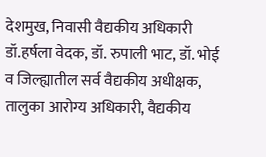देशमुख, निवासी वैद्यकीय अधिकारी डॉ.हर्षला वेदक, डॉ. रुपाली भाट, डॉ. भोई व जिल्ह्यातील सर्व वैद्यकीय अधीक्षक, तालुका आरोग्य अधिकारी, वैद्यकीय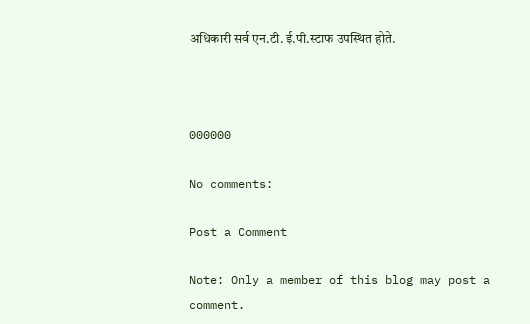अधिकारी सर्व एन.टी. ई.पी.स्टाफ उपस्थित होते.



000000

No comments:

Post a Comment

Note: Only a member of this blog may post a comment.